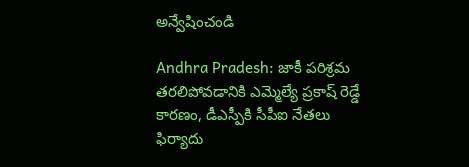అన్వేషించండి

Andhra Pradesh: జాకీ పరిశ్రమ తరలిపోవడానికి ఎమ్మెల్యే ప్రకాష్ రెడ్డే కారణం, డీఎస్పీకి సీపీఐ నేతలు ఫిర్యాదు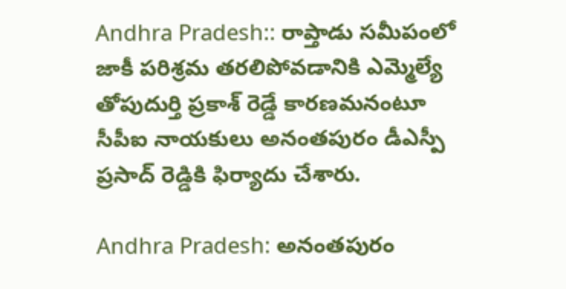Andhra Pradesh:: రాప్తాడు సమీపంలో జాకీ పరిశ్రమ తరలిపోవడానికి ఎమ్మెల్యే తోపుదుర్తి ప్రకాశ్ రెడ్డే కారణమనంటూ సీపీఐ నాయకులు అనంతపురం డీఎస్పీ ప్రసాద్ రెడ్డికి ఫిర్యాదు చేశారు.

Andhra Pradesh: అనంతపురం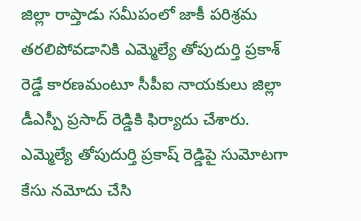జిల్లా రాప్తాడు సమీపంలో జాకీ పరిశ్రమ తరలిపోవడానికి ఎమ్మెల్యే తోపుదుర్తి ప్రకాశ్ రెడ్డే కారణమంటూ సీపీఐ నాయకులు జిల్లా డీఎస్పీ ప్రసాద్ రెడ్డికి ఫిర్యాదు చేశారు. ఎమ్మెల్యే తోపుదుర్తి ప్రకాష్ రెడ్డిపై సుమోటగా కేసు నమోదు చేసి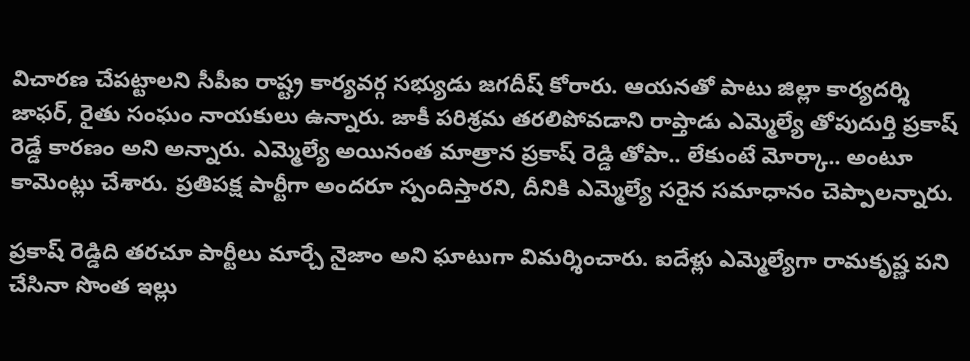విచారణ చేపట్టాలని సీపీఐ రాష్ట్ర కార్యవర్గ సభ్యుడు జగదీష్ కోరారు. ఆయనతో పాటు జిల్లా కార్యదర్శి జాఫర్, రైతు సంఘం నాయకులు ఉన్నారు. జాకీ పరిశ్రమ తరలిపోవడాని రాప్తాడు ఎమ్మెల్యే తోపుదుర్తి ప్రకాష్ రెడ్డే కారణం అని అన్నారు. ఎమ్మెల్యే అయినంత మాత్రాన ప్రకాష్ రెడ్డి తోపా.. లేకుంటే మోర్కా.. అంటూ కామెంట్లు చేశారు. ప్రతిపక్ష పార్టీగా అందరూ స్పందిస్తారని, దీనికి ఎమ్మెల్యే సరైన సమాధానం చెప్పాలన్నారు.

ప్రకాష్ రెడ్డిది తరచూ పార్టీలు మార్చే నైజాం అని ఘాటుగా విమర్శించారు. ఐదేళ్లు ఎమ్మెల్యేగా రామకృష్ణ పని చేసినా సొంత ఇల్లు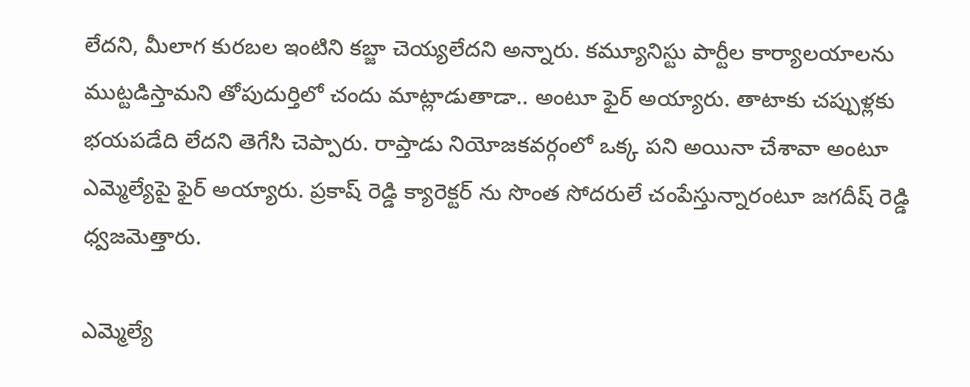లేదని, మీలాగ కురబల ఇంటిని కబ్జా చెయ్యలేదని అన్నారు. కమ్యూనిస్టు పార్టీల కార్యాలయాలను ముట్టడిస్తామని తోపుదుర్తిలో చందు మాట్లాడుతాడా.. అంటూ ఫైర్ అయ్యారు. తాటాకు చప్పుళ్లకు భయపడేది లేదని తెగేసి చెప్పారు. రాప్తాడు నియోజకవర్గంలో ఒక్క పని అయినా చేశావా అంటూ ఎమ్మెల్యేపై ఫైర్ అయ్యారు. ప్రకాష్ రెడ్డి క్యారెక్టర్ ను సొంత సోదరులే చంపేస్తున్నారంటూ జగదీష్ రెడ్డి ధ్వజమెత్తారు.

ఎమ్మెల్యే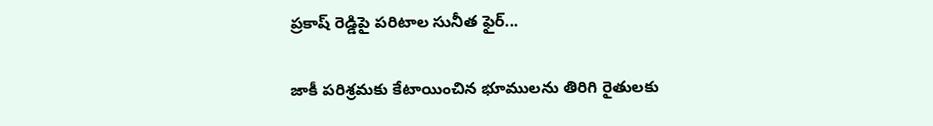ప్రకాష్ రెడ్డిపై పరిటాల సునీత ఫైర్...

జాకీ పరిశ్రమకు కేటాయించిన భూములను తిరిగి రైతులకు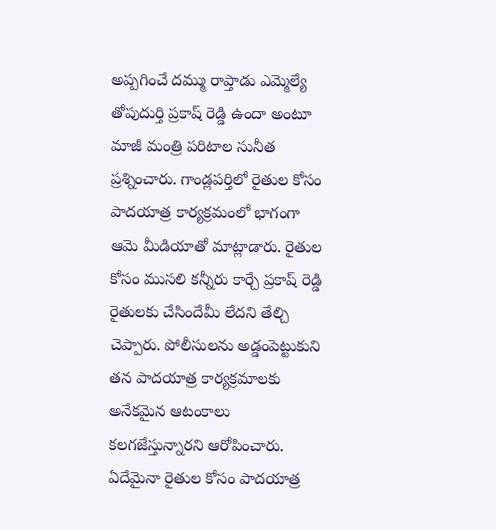అప్పగించే దమ్ము రాప్తాడు ఎమ్మెల్యే తోపుదుర్తి ప్రకాష్ రెడ్డి ఉందా అంటూ మాజీ మంత్రి పరిటాల సునీత ప్రశ్నించారు. గాండ్లపర్తిలో రైతుల కోసం పాదయాత్ర కార్యక్రమంలో భాగంగా ఆమె మీడియాతో మాట్లాడారు. రైతుల కోసం ముసలి కన్నీరు కార్చే ప్రకాష్ రెడ్డి రైతులకు చేసిందేమీ లేదని తేల్చి చెప్పారు. పోలీసులను అడ్డంపెట్టుకుని తన పాదయాత్ర కార్యక్రమాలకు అనేకమైన ఆటంకాలు కలగజేస్తున్నారని ఆరోపించారు. ఏదేమైనా రైతుల కోసం పాదయాత్ర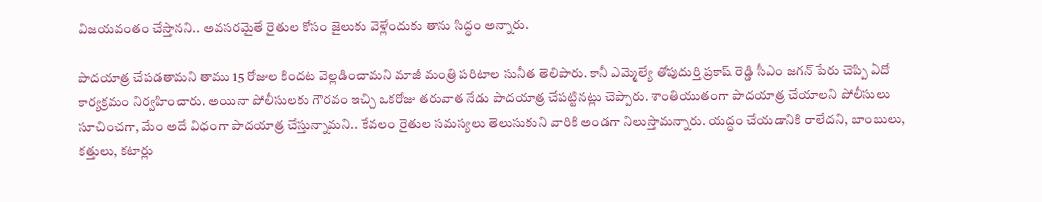విజయవంతం చేస్తానని.. అవసరమైతే రైతుల కోసం జైలుకు వెళ్లేందుకు తాను సిద్ధం అన్నారు.

పాదయాత్ర చేపడతామని తాము 15 రోజుల కిందట వెల్లడించామని మాజీ మంత్రి పరిటాల సునీత తెలిపారు. కానీ ఎమ్మెల్యే తోపుదుర్తి ప్రకాష్ రెడ్డి సీఎం జగన్ పేరు చెప్పి ఏదో కార్యక్రమం నిర్వహించారు. అయినా పోలీసులకు గౌరవం ఇచ్చి ఒకరోజు తరువాత నేడు పాదయాత్ర చేపట్టినట్లు చెప్పారు. శాంతియుతంగా పాదయాత్ర చేయాలని పోలీసులు సూచించగా, మేం అదే విధంగా పాదయాత్ర చేస్తున్నామని.. కేవలం రైతుల సమస్యలు తెలుసుకుని వారికి అండగా నిలుస్తామన్నారు. యద్ధం చేయడానికి రాలేదని, బాంబులు, కత్తులు, కటార్లు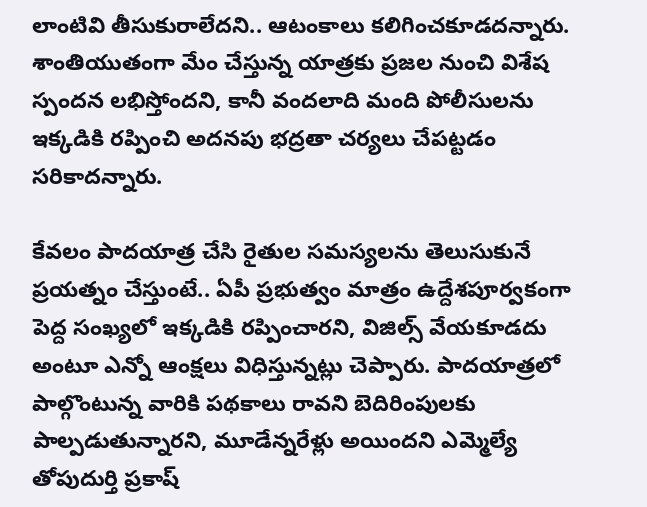లాంటివి తీసుకురాలేదని.. ఆటంకాలు కలిగించకూడదన్నారు. శాంతియుతంగా మేం చేస్తున్న యాత్రకు ప్రజల నుంచి విశేష స్పందన లభిస్తోందని, కానీ వందలాది మంది పోలీసులను ఇక్కడికి రప్పించి అదనపు భద్రతా చర్యలు చేపట్టడం సరికాదన్నారు.

కేవలం పాదయాత్ర చేసి రైతుల సమస్యలను తెలుసుకునే ప్రయత్నం చేస్తుంటే.. ఏపీ ప్రభుత్వం మాత్రం ఉద్దేశపూర్వకంగా పెద్ద సంఖ్యలో ఇక్కడికి రప్పించారని, విజిల్స్ వేయకూడదు అంటూ ఎన్నో ఆంక్షలు విధిస్తున్నట్లు చెప్పారు. పాదయాత్రలో పాల్గొంటున్న వారికి పథకాలు రావని బెదిరింపులకు పాల్పడుతున్నారని, మూడేన్నరేళ్లు అయిందని ఎమ్మెల్యే తోపుదుర్తి ప్రకాష్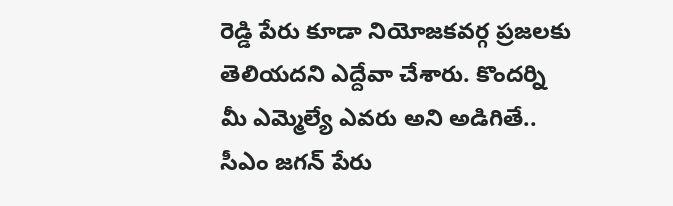రెడ్డి పేరు కూడా నియోజకవర్గ ప్రజలకు తెలియదని ఎద్దేవా చేశారు. కొందర్ని మీ ఎమ్మెల్యే ఎవరు అని అడిగితే.. సీఎం జగన్ పేరు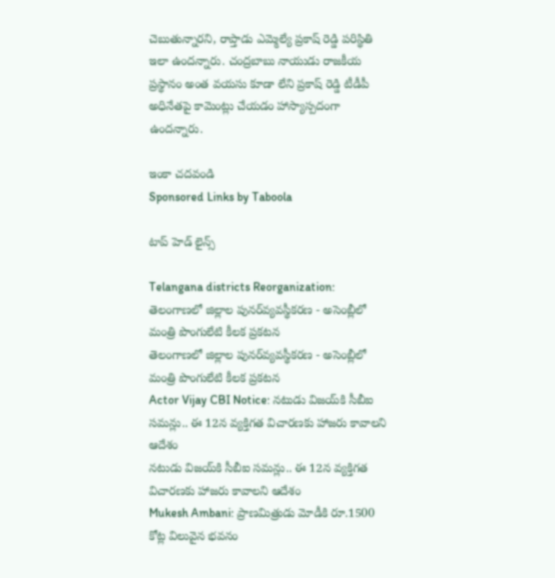చెబుతున్నారని, రాప్తాడు ఎమ్మెల్యే ప్రకాష్ రెడ్డి పరిస్థితి ఇలా ఉందన్నారు. చంద్రబాబు నాయుడు రాజకీయ ప్రస్థానం అంత వయసు కూడా లేని ప్రకాష్ రెడ్డి టీడీపీ అధినేతపై కామెంట్లు చేయడం హాస్యాస్పదంగా ఉందన్నారు.

ఇంకా చదవండి
Sponsored Links by Taboola

టాప్ హెడ్ లైన్స్

Telangana districts Reorganization: తెలంగాణలో జిల్లాల పునర్‌వ్యవస్థీకరణ - అసెంబ్లీలో మంత్రి పొంగులేటి కీలక ప్రకటన
తెలంగాణలో జిల్లాల పునర్‌వ్యవస్థీకరణ - అసెంబ్లీలో మంత్రి పొంగులేటి కీలక ప్రకటన
Actor Vijay CBI Notice: నటుడు విజయ్‌కి సీబీఐ సమన్లు.. ఈ 12న వ్యక్తిగత విచారణకు హాజరు కావాలని ఆదేశం
నటుడు విజయ్‌కి సీబీఐ సమన్లు.. ఈ 12న వ్యక్తిగత విచారణకు హాజరు కావాలని ఆదేశం
Mukesh Ambani: ప్రాణమిత్రుడు మోడీకి రూ.1500 కోట్ల విలువైన భవనం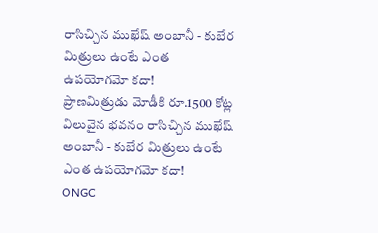రాసిచ్చిన ముఖేష్ అంబానీ - కుబేర మిత్రులు ఉంటే ఎంత ఉపయోగమో కదా!
ప్రాణమిత్రుడు మోడీకి రూ.1500 కోట్ల విలువైన భవనం రాసిచ్చిన ముఖేష్ అంబానీ - కుబేర మిత్రులు ఉంటే ఎంత ఉపయోగమో కదా!
ONGC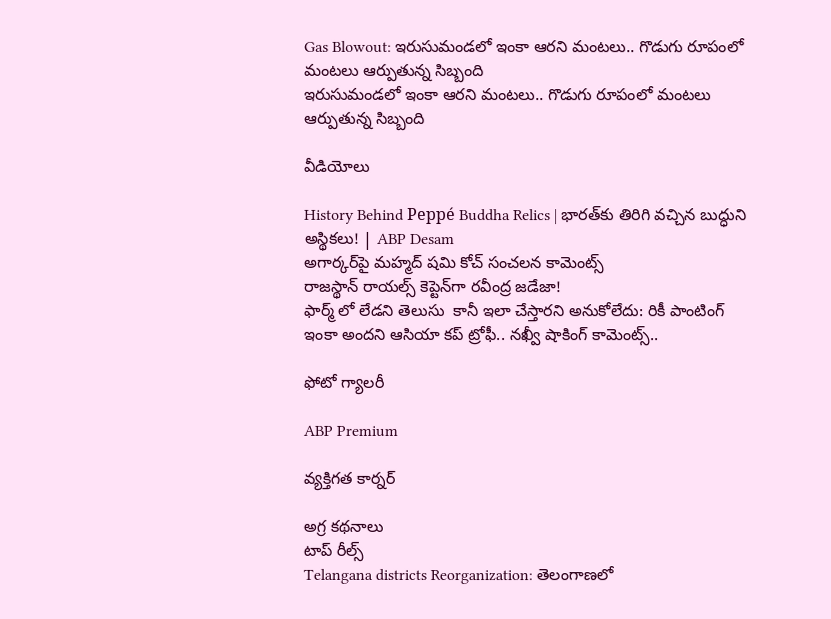Gas Blowout: ఇరుసుమండలో ఇంకా ఆరని మంటలు.. గొడుగు రూపంలో మంటలు ఆర్పుతున్న సిబ్బంది
ఇరుసుమండలో ఇంకా ఆరని మంటలు.. గొడుగు రూపంలో మంటలు ఆర్పుతున్న సిబ్బంది

వీడియోలు

History Behind Peppé Buddha Relics | భారత్‌కు తిరిగి వచ్చిన బుద్ధుని అస్థికలు! | ABP Desam
అగార్కర్‌పై మహ్మద్ షమి కోచ్ సంచలన కామెంట్స్
రాజస్థాన్ రాయల్స్ కెప్టెన్‌గా రవీంద్ర జడేజా!
ఫార్మ్ లో లేడని తెలుసు  కానీ ఇలా చేస్తారని అనుకోలేదు: రికీ పాంటింగ్
ఇంకా అందని ఆసియా కప్ ట్రోఫీ.. నఖ్వీ షాకింగ్ కామెంట్స్..

ఫోటో గ్యాలరీ

ABP Premium

వ్యక్తిగత కార్నర్

అగ్ర కథనాలు
టాప్ రీల్స్
Telangana districts Reorganization: తెలంగాణలో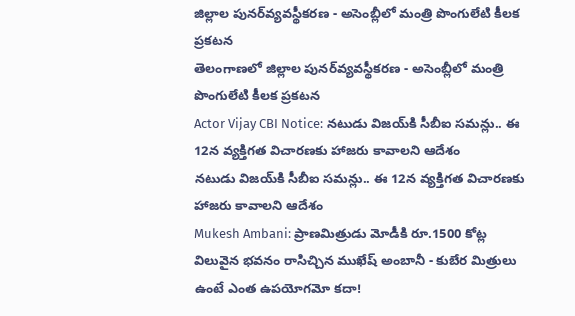జిల్లాల పునర్‌వ్యవస్థీకరణ - అసెంబ్లీలో మంత్రి పొంగులేటి కీలక ప్రకటన
తెలంగాణలో జిల్లాల పునర్‌వ్యవస్థీకరణ - అసెంబ్లీలో మంత్రి పొంగులేటి కీలక ప్రకటన
Actor Vijay CBI Notice: నటుడు విజయ్‌కి సీబీఐ సమన్లు.. ఈ 12న వ్యక్తిగత విచారణకు హాజరు కావాలని ఆదేశం
నటుడు విజయ్‌కి సీబీఐ సమన్లు.. ఈ 12న వ్యక్తిగత విచారణకు హాజరు కావాలని ఆదేశం
Mukesh Ambani: ప్రాణమిత్రుడు మోడీకి రూ.1500 కోట్ల విలువైన భవనం రాసిచ్చిన ముఖేష్ అంబానీ - కుబేర మిత్రులు ఉంటే ఎంత ఉపయోగమో కదా!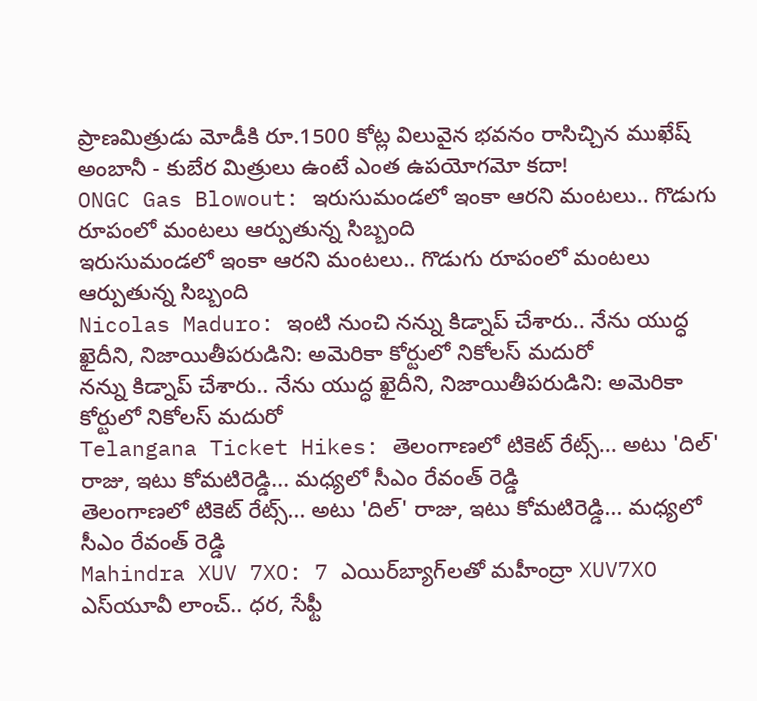ప్రాణమిత్రుడు మోడీకి రూ.1500 కోట్ల విలువైన భవనం రాసిచ్చిన ముఖేష్ అంబానీ - కుబేర మిత్రులు ఉంటే ఎంత ఉపయోగమో కదా!
ONGC Gas Blowout: ఇరుసుమండలో ఇంకా ఆరని మంటలు.. గొడుగు రూపంలో మంటలు ఆర్పుతున్న సిబ్బంది
ఇరుసుమండలో ఇంకా ఆరని మంటలు.. గొడుగు రూపంలో మంటలు ఆర్పుతున్న సిబ్బంది
Nicolas Maduro: ఇంటి నుంచి నన్ను కిడ్నాప్ చేశారు.. నేను యుద్ధ ఖైదీని, నిజాయితీపరుడిని: అమెరికా కోర్టులో నికోలస్ మదురో
నన్ను కిడ్నాప్ చేశారు.. నేను యుద్ధ ఖైదీని, నిజాయితీపరుడిని: అమెరికా కోర్టులో నికోలస్ మదురో
Telangana Ticket Hikes: తెలంగాణలో టికెట్ రేట్స్... అటు 'దిల్' రాజు, ఇటు కోమటిరెడ్డి... మధ్యలో సీఎం రేవంత్ రెడ్డి
తెలంగాణలో టికెట్ రేట్స్... అటు 'దిల్' రాజు, ఇటు కోమటిరెడ్డి... మధ్యలో సీఎం రేవంత్ రెడ్డి
Mahindra XUV 7XO: 7 ఎయిర్‌బ్యాగ్‌లతో మహీంద్రా XUV7XO ఎస్‌యూవీ లాంచ్.. ధర, సేఫ్టీ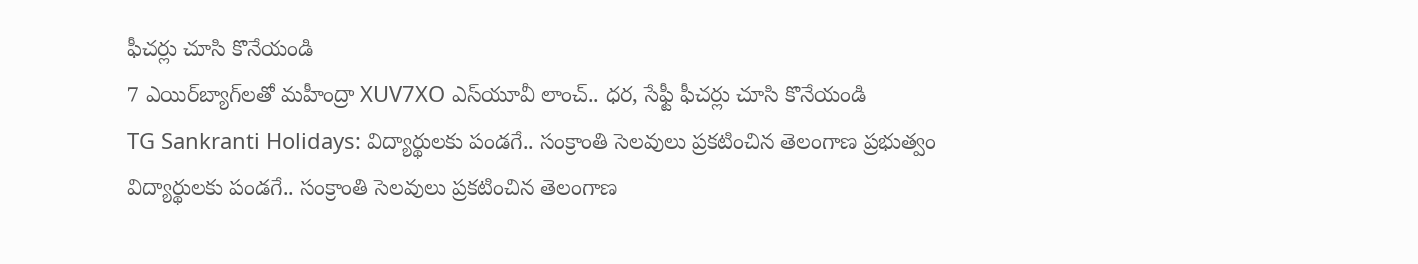ఫీచర్లు చూసి కొనేయండి
7 ఎయిర్‌బ్యాగ్‌లతో మహీంద్రా XUV7XO ఎస్‌యూవీ లాంచ్.. ధర, సేఫ్టీ ఫీచర్లు చూసి కొనేయండి
TG Sankranti Holidays: విద్యార్థులకు పండగే.. సంక్రాంతి సెలవులు ప్రకటించిన తెలంగాణ ప్రభుత్వం
విద్యార్థులకు పండగే.. సంక్రాంతి సెలవులు ప్రకటించిన తెలంగాణ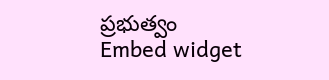ప్రభుత్వం
Embed widget